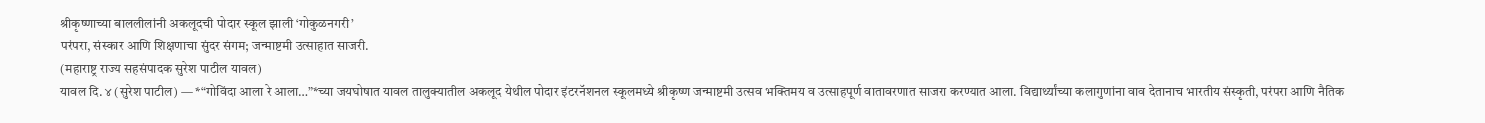श्रीकृष्णाच्या बाललीलांनी अकलूदची पोदार स्कूल झाली ‘गोकुळनगरी’
परंपरा, संस्कार आणि शिक्षणाचा सुंदर संगम; जन्माष्टमी उत्साहात साजरी.
(महाराष्ट्र राज्य सहसंपादक सुरेश पाटील यावल)
यावल दि. ४ (सुरेश पाटील) — *“गोविंदा आला रे आला…”*च्या जयघोषात यावल तालुक्यातील अकलूद येथील पोदार इंटरनॅशनल स्कूलमध्ये श्रीकृष्ण जन्माष्टमी उत्सव भक्तिमय व उत्साहपूर्ण वातावरणात साजरा करण्यात आला. विद्यार्थ्यांच्या कलागुणांना वाव देतानाच भारतीय संस्कृती, परंपरा आणि नैतिक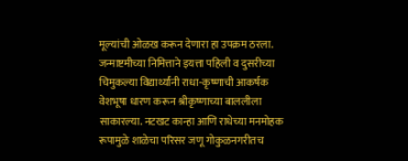मूल्यांची ओळख करून देणारा हा उपक्रम ठरला.
जन्माष्टमीच्या निमित्ताने इयत्ता पहिली व दुसरीच्या चिमुकल्या विद्यार्थ्यांनी राधा-कृष्णाची आकर्षक वेशभूषा धारण करून श्रीकृष्णाच्या बाललीला साकारल्या. नटखट कान्हा आणि राधेच्या मनमोहक रूपामुळे शाळेचा परिसर जणू गोकुळनगरीतच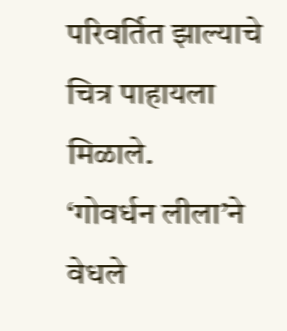परिवर्तित झाल्याचे चित्र पाहायला मिळाले.
‘गोवर्धन लीला’ने वेधले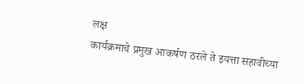लक्ष
कार्यक्रमाचे प्रमुख आकर्षण ठरले ते इयत्ता सहावीच्या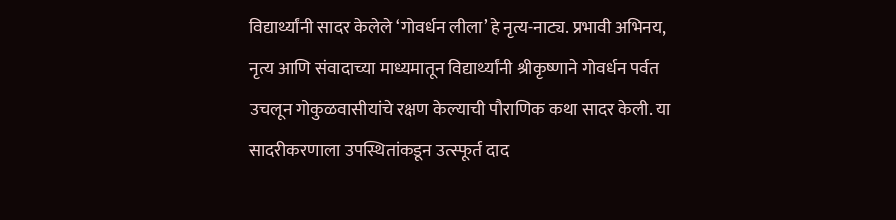विद्यार्थ्यांनी सादर केलेले ‘गोवर्धन लीला’ हे नृत्य-नाट्य. प्रभावी अभिनय, नृत्य आणि संवादाच्या माध्यमातून विद्यार्थ्यांनी श्रीकृष्णाने गोवर्धन पर्वत उचलून गोकुळवासीयांचे रक्षण केल्याची पौराणिक कथा सादर केली. या सादरीकरणाला उपस्थितांकडून उत्स्फूर्त दाद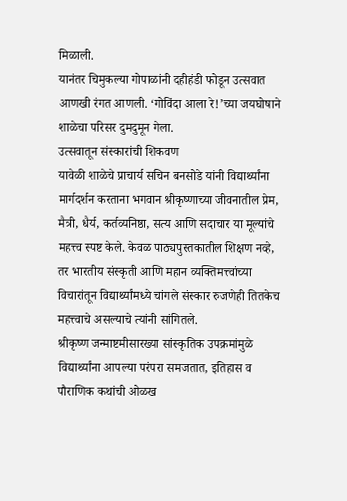मिळाली.
यानंतर चिमुकल्या गोपाळांनी दहीहंडी फोडून उत्सवात आणखी रंगत आणली. ‘गोविंदा आला रे!’च्या जयघोषाने शाळेचा परिसर दुमदुमून गेला.
उत्सवातून संस्कारांची शिकवण
यावेळी शाळेचे प्राचार्य सचिन बनसोडे यांनी विद्यार्थ्यांना मार्गदर्शन करताना भगवान श्रीकृष्णाच्या जीवनातील प्रेम, मैत्री, धैर्य, कर्तव्यनिष्ठा, सत्य आणि सदाचार या मूल्यांचे महत्त्व स्पष्ट केले. केवळ पाठ्यपुस्तकातील शिक्षण नव्हे, तर भारतीय संस्कृती आणि महान व्यक्तिमत्त्वांच्या विचारांतून विद्यार्थ्यांमध्ये चांगले संस्कार रुजणेही तितकेच महत्त्वाचे असल्याचे त्यांनी सांगितले.
श्रीकृष्ण जन्माष्टमीसारख्या सांस्कृतिक उपक्रमांमुळे विद्यार्थ्यांना आपल्या परंपरा समजतात, इतिहास व पौराणिक कथांची ओळख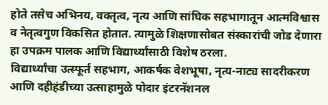होते तसेच अभिनय, वक्तृत्व, नृत्य आणि सांघिक सहभागातून आत्मविश्वास व नेतृत्वगुण विकसित होतात. त्यामुळे शिक्षणासोबत संस्कारांची जोड देणारा हा उपक्रम पालक आणि विद्यार्थ्यांसाठी विशेष ठरला.
विद्यार्थ्यांचा उत्स्फूर्त सहभाग, आकर्षक वेशभूषा, नृत्य-नाट्य सादरीकरण आणि दहीहंडीच्या उत्साहामुळे पोदार इंटरनॅशनल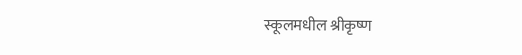स्कूलमधील श्रीकृष्ण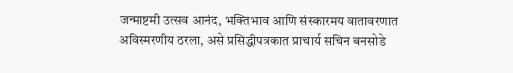जन्माष्टमी उत्सव आनंद, भक्तिभाव आणि संस्कारमय वातावरणात अविस्मरणीय ठरला, असे प्रसिद्धीपत्रकात प्राचार्य सचिन बनसोडे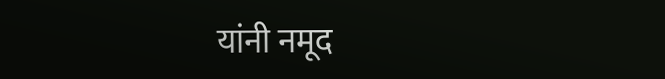यांनी नमूद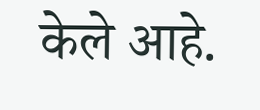केले आहे.